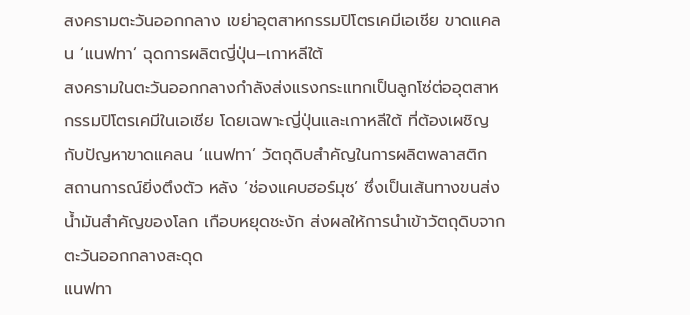สงครามตะวันออกกลาง เขย่าอุตสาหกรรมปิโตรเคมีเอเชีย ขาดแคลน ‘แนฟทา’ ฉุดการผลิตญี่ปุ่น–เกาหลีใต้
สงครามในตะวันออกกลางกำลังส่งแรงกระแทกเป็นลูกโซ่ต่ออุตสาหกรรมปิโตรเคมีในเอเชีย โดยเฉพาะญี่ปุ่นและเกาหลีใต้ ที่ต้องเผชิญกับปัญหาขาดแคลน ‘แนฟทา’ วัตถุดิบสำคัญในการผลิตพลาสติก
สถานการณ์ยิ่งตึงตัว หลัง ‘ช่องแคบฮอร์มุซ’ ซึ่งเป็นเส้นทางขนส่งน้ำมันสำคัญของโลก เกือบหยุดชะงัก ส่งผลให้การนำเข้าวัตถุดิบจากตะวันออกกลางสะดุด
แนฟทา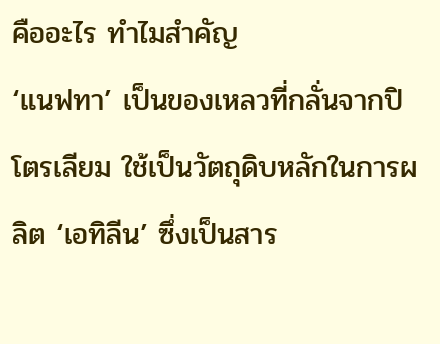คืออะไร ทำไมสำคัญ
‘แนฟทา’ เป็นของเหลวที่กลั่นจากปิโตรเลียม ใช้เป็นวัตถุดิบหลักในการผลิต ‘เอทิลีน’ ซึ่งเป็นสาร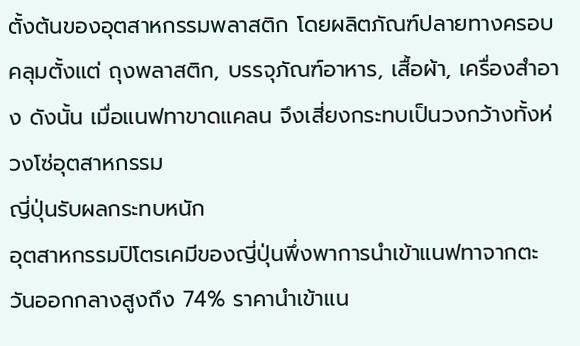ตั้งต้นของอุตสาหกรรมพลาสติก โดยผลิตภัณฑ์ปลายทางครอบคลุมตั้งแต่ ถุงพลาสติก, บรรจุภัณฑ์อาหาร, เสื้อผ้า, เครื่องสำอาง ดังนั้น เมื่อแนฟทาขาดแคลน จึงเสี่ยงกระทบเป็นวงกว้างทั้งห่วงโซ่อุตสาหกรรม
ญี่ปุ่นรับผลกระทบหนัก
อุตสาหกรรมปิโตรเคมีของญี่ปุ่นพึ่งพาการนำเข้าแนฟทาจากตะวันออกกลางสูงถึง 74% ราคานำเข้าแน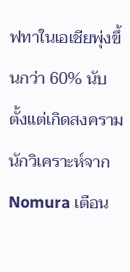ฟทาในเอเชียพุ่งขึ้นกว่า 60% นับตั้งแต่เกิดสงคราม
นักวิเคราะห์จาก Nomura เตือน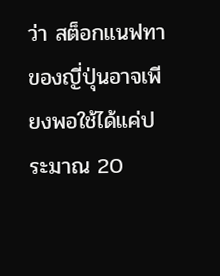ว่า สต็อกแนฟทาของญี่ปุ่นอาจเพียงพอใช้ได้แค่ประมาณ 20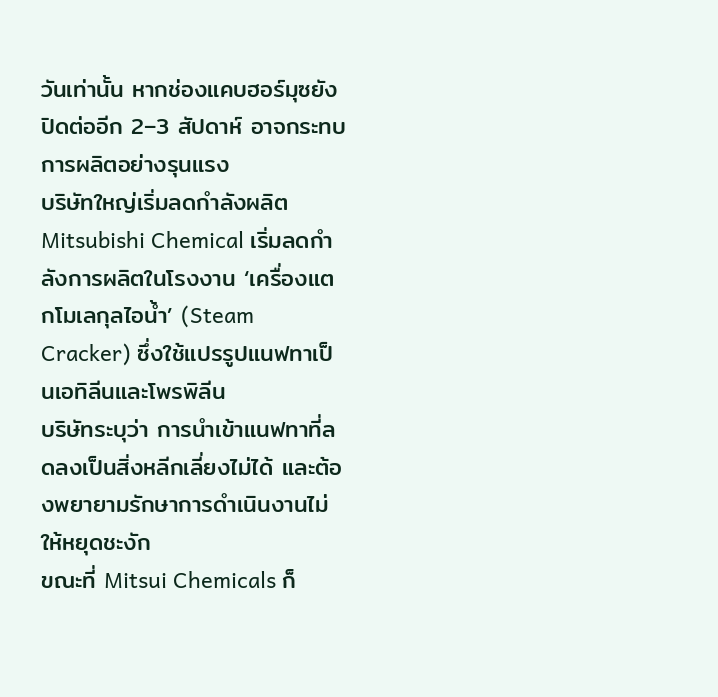วันเท่านั้น หากช่องแคบฮอร์มุซยังปิดต่ออีก 2–3 สัปดาห์ อาจกระทบการผลิตอย่างรุนแรง
บริษัทใหญ่เริ่มลดกำลังผลิต
Mitsubishi Chemical เริ่มลดกำลังการผลิตในโรงงาน ‘เครื่องแตกโมเลกุลไอน้ำ’ (Steam Cracker) ซึ่งใช้แปรรูปแนฟทาเป็นเอทิลีนและโพรพิลีน
บริษัทระบุว่า การนำเข้าแนฟทาที่ลดลงเป็นสิ่งหลีกเลี่ยงไม่ได้ และต้องพยายามรักษาการดำเนินงานไม่ให้หยุดชะงัก
ขณะที่ Mitsui Chemicals ก็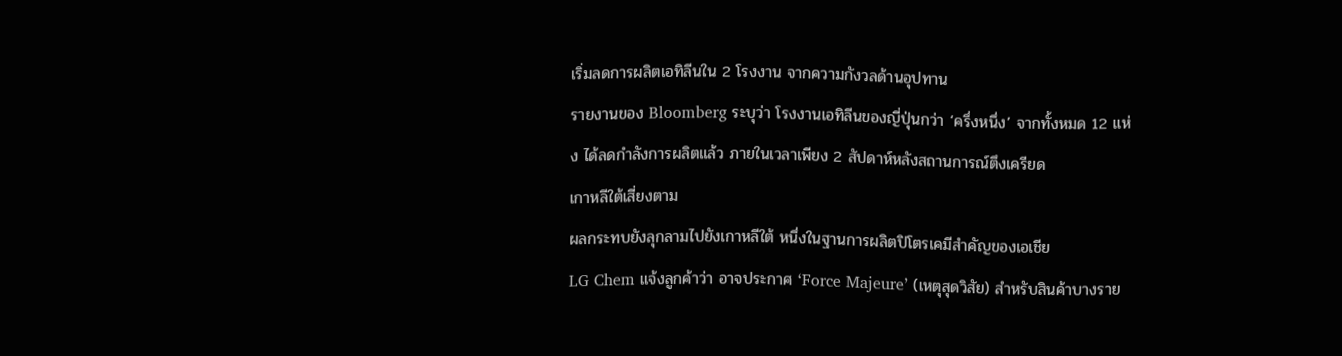เริ่มลดการผลิตเอทิลีนใน 2 โรงงาน จากความกังวลด้านอุปทาน
รายงานของ Bloomberg ระบุว่า โรงงานเอทิลีนของญี่ปุ่นกว่า ‘ครึ่งหนึ่ง’ จากทั้งหมด 12 แห่ง ได้ลดกำลังการผลิตแล้ว ภายในเวลาเพียง 2 สัปดาห์หลังสถานการณ์ตึงเครียด
เกาหลีใต้เสี่ยงตาม
ผลกระทบยังลุกลามไปยังเกาหลีใต้ หนึ่งในฐานการผลิตปิโตรเคมีสำคัญของเอเชีย
LG Chem แจ้งลูกค้าว่า อาจประกาศ ‘Force Majeure’ (เหตุสุดวิสัย) สำหรับสินค้าบางราย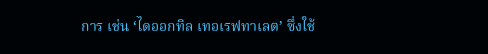การ เช่น ‘ไดออกทิล เทอเรฟทาเลต’ ซึ่งใช้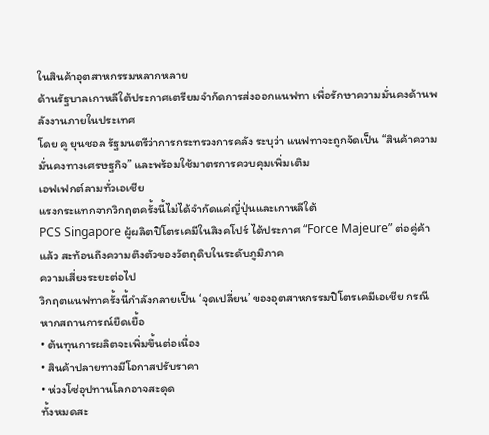ในสินค้าอุตสาหกรรมหลากหลาย
ด้านรัฐบาลเกาหลีใต้ประกาศเตรียมจำกัดการส่งออกแนฟทา เพื่อรักษาความมั่นคงด้านพลังงานภายในประเทศ
โดย คู ยุนชอล รัฐมนตรีว่าการกระทรวงการคลัง ระบุว่า แนฟทาจะถูกจัดเป็น “สินค้าความมั่นคงทางเศรษฐกิจ” และพร้อมใช้มาตรการควบคุมเพิ่มเติม
เอฟเฟกต์ลามทั่วเอเชีย
แรงกระแทกจากวิกฤตครั้งนี้ไม่ได้จำกัดแค่ญี่ปุ่นและเกาหลีใต้
PCS Singapore ผู้ผลิตปิโตรเคมีในสิงคโปร์ ได้ประกาศ “Force Majeure” ต่อคู่ค้าแล้ว สะท้อนถึงความตึงตัวของวัตถุดิบในระดับภูมิภาค
ความเสี่ยงระยะต่อไป
วิกฤตแนฟทาครั้งนี้กำลังกลายเป็น ‘จุดเปลี่ยน’ ของอุตสาหกรรมปิโตรเคมีเอเชีย กรณีหากสถานการณ์ยืดเยื้อ
• ต้นทุนการผลิตจะเพิ่มขึ้นต่อเนื่อง
• สินค้าปลายทางมีโอกาสปรับราคา
• ห่วงโซ่อุปทานโลกอาจสะดุด
ทั้งหมดสะ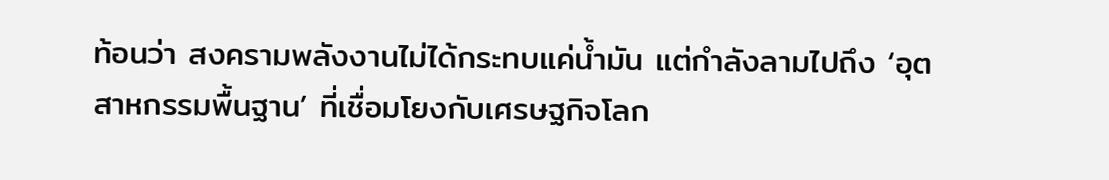ท้อนว่า สงครามพลังงานไม่ได้กระทบแค่น้ำมัน แต่กำลังลามไปถึง ‘อุตสาหกรรมพื้นฐาน’ ที่เชื่อมโยงกับเศรษฐกิจโลก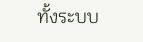ทั้งระบบ